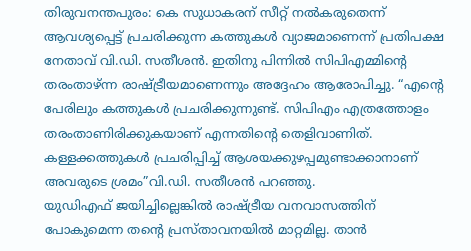തിരുവനന്തപുരം: കെ സുധാകരന് സീറ്റ് നൽകരുതെന്ന് ആവശ്യപ്പെട്ട് പ്രചരിക്കുന്ന കത്തുകൾ വ്യാജമാണെന്ന് പ്രതിപക്ഷ നേതാവ് വി.ഡി. സതീശൻ. ഇതിനു പിന്നിൽ സിപിഎമ്മിന്റെ തരംതാഴ്ന്ന രാഷ്ട്രീയമാണെന്നും അദ്ദേഹം ആരോപിച്ചു. “എന്റെ പേരിലും കത്തുകൾ പ്രചരിക്കുന്നുണ്ട്. സിപിഎം എത്രത്തോളം തരംതാണിരിക്കുകയാണ് എന്നതിന്റെ തെളിവാണിത്. കള്ളക്കത്തുകൾ പ്രചരിപ്പിച്ച് ആശയക്കുഴപ്പമുണ്ടാക്കാനാണ് അവരുടെ ശ്രമം”വി.ഡി. സതീശൻ പറഞ്ഞു.
യുഡിഎഫ് ജയിച്ചില്ലെങ്കിൽ രാഷ്ട്രീയ വനവാസത്തിന് പോകുമെന്ന തന്റെ പ്രസ്താവനയിൽ മാറ്റമില്ല. താൻ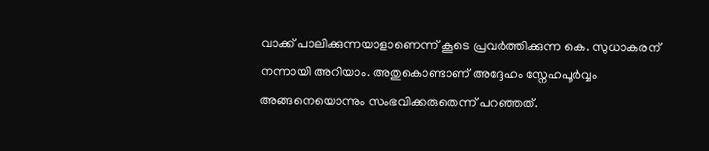വാക്ക് പാലിക്കുന്നയാളാണെന്ന് കൂടെ പ്രവർത്തിക്കുന്ന കെ. സുധാകരന് നന്നായി അറിയാം. അതുകൊണ്ടാണ് അദ്ദേഹം സ്നേഹപൂർവ്വം അങ്ങനെയൊന്നും സംഭവിക്കരുതെന്ന് പറഞ്ഞത്.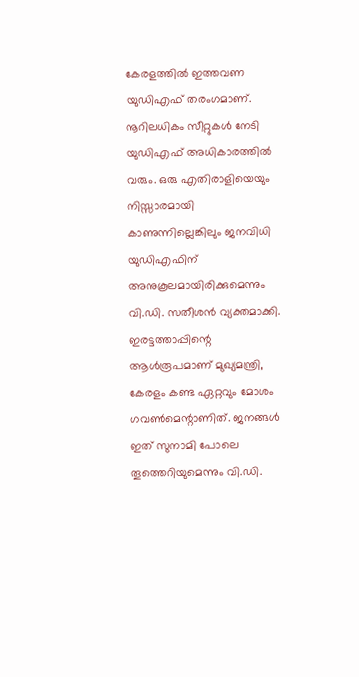കേരളത്തിൽ ഇത്തവണ യുഡിഎഫ് തരംഗമാണ്. നൂറിലധികം സീറ്റുകൾ നേടി യുഡിഎഫ് അധികാരത്തിൽ വരും. ഒരു എതിരാളിയെയും നിസ്സാരമായി കാണുന്നില്ലെങ്കിലും ജനവിധി യുഡിഎഫിന് അനുകൂലമായിരിക്കുമെന്നും വി.ഡി. സതീശൻ വ്യക്തമാക്കി. ഇരട്ടത്താപ്പിന്റെ ആൾരൂപമാണ് മുഖ്യമന്ത്രി, കേരളം കണ്ട ഏറ്റവും മോശം ഗവൺമെന്റാണിത്. ജനങ്ങൾ ഇത് സുനാമി പോലെ തൂത്തെറിയുമെന്നും വി.ഡി.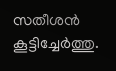സതീശൻ കൂട്ടിച്ചേർത്തു.